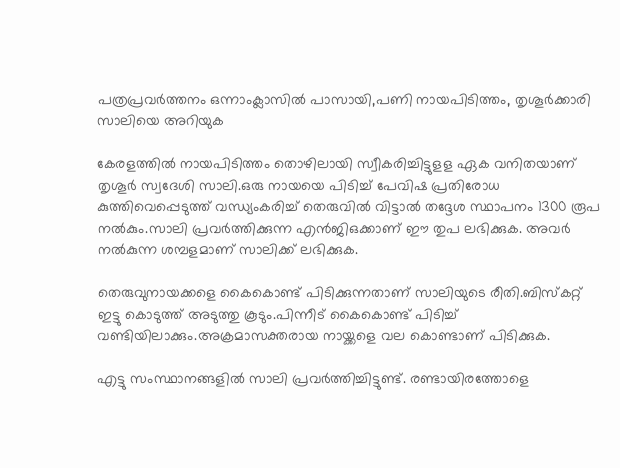പത്രപ്രവര്‍ത്തനം ഒന്നാംക്ലാസില്‍ പാസായി,പണി നായപിടിത്തം, തൃശൂര്‍ക്കാരി സാലിയെ അറിയുക

കേരളത്തില്‍ നായപിടിത്തം തൊഴിലായി സ്വീകരിച്ചിട്ടുളള ഏക വനിതയാണ് തൃശൂര്‍ സ്വദേശി സാലി.ഒരു നായയെ പിടിച്ച് പേവിഷ പ്രതിരോധ കുത്തിവെപ്പെടുത്ത് വന്ധ്യംകരിച്ച് തെരുവില്‍ വിട്ടാല്‍ തദ്ദേശ സ്ഥാപനം 1300 രൂപ നല്‍കും.സാലി പ്രവര്‍ത്തിക്കുന്ന എന്‍ജിഒക്കാണ് ഈ തുപ ലഭിക്കുക. അവര്‍ നല്‍കുന്ന ശമ്പളമാണ് സാലിക്ക് ലഭിക്കുക.

തെരുവുനായക്കളെ കൈകൊണ്ട് പിടിക്കുന്നതാണ് സാലിയുടെ രീതി.ബിസ്‌കറ്റ് ഇട്ടു കൊടുത്ത് അടുത്തു കൂടും.പിന്നീട് കൈകൊണ്ട് പിടിച്ച് വണ്ടിയിലാക്കും.അക്രമാസക്തരായ നായ്ക്കളെ വല കൊണ്ടാണ് പിടിക്കുക.

എട്ടു സംസ്ഥാനങ്ങളില്‍ സാലി പ്രവര്‍ത്തിച്ചിട്ടുണ്ട്. രണ്ടായിരത്തോളെ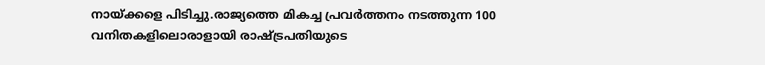നായ്ക്കളെ പിടിച്ചു.രാജ്യത്തെ മികച്ച പ്രവര്‍ത്തനം നടത്തുന്ന 100 വനിതകളിലൊരാളായി രാഷ്ട്രപതിയുടെ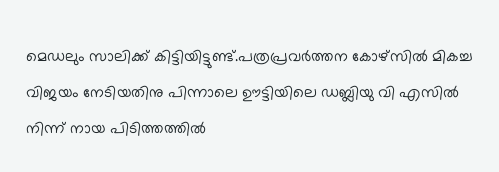മെഡലും സാലിക്ക് കിട്ടിയിട്ടുണ്ട്.പത്രപ്രവര്‍ത്തന കോഴ്‌സില്‍ മികച്ച വിജയം നേടിയതിനു പിന്നാലെ ഊട്ടിയിലെ ഡബ്ലിയു വി എസില്‍ നിന്ന് നായ പിടിത്തത്തില്‍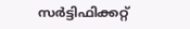സര്‍ട്ടിഫിക്കറ്റ്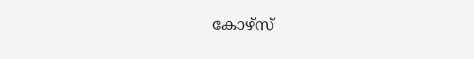കോഴ്‌സ്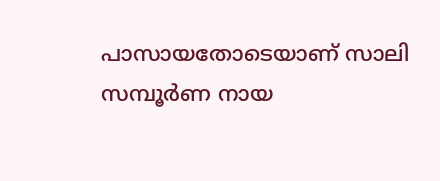പാസായതോടെയാണ് സാലി സമ്പൂര്‍ണ നായ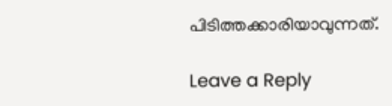പിടിത്തക്കാരിയാവുന്നത്.

Leave a Reply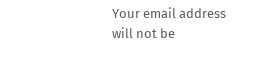Your email address will not be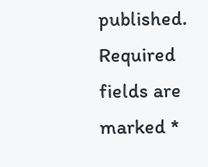published. Required fields are marked *